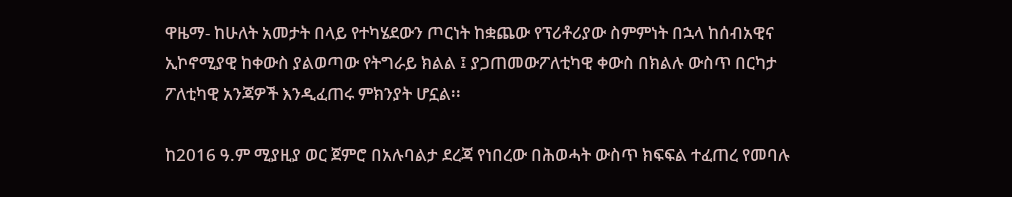ዋዜማ- ከሁለት አመታት በላይ የተካሄደውን ጦርነት ከቋጨው የፕሪቶሪያው ስምምነት በኋላ ከሰብአዊና ኢኮኖሚያዊ ከቀውስ ያልወጣው የትግራይ ክልል ፤ ያጋጠመውፖለቲካዊ ቀውስ በክልሉ ውስጥ በርካታ ፖለቲካዊ አንጃዎች እንዲፈጠሩ ምክንያት ሆኗል፡፡

ከ2016 ዓ.ም ሚያዚያ ወር ጀምሮ በአሉባልታ ደረጃ የነበረው በሕወሓት ውስጥ ክፍፍል ተፈጠረ የመባሉ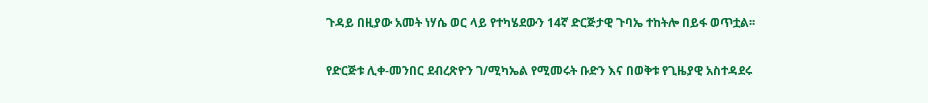ጉዳይ በዚያው አመት ነሃሴ ወር ላይ የተካሄደውን 14ኛ ድርጅታዊ ጉባኤ ተከትሎ በይፋ ወጥቷል፡፡

የድርጅቱ ሊቀ-መንበር ደብረጽዮን ገ/ሚካኤል የሚመሩት ቡድን እና በወቅቱ የጊዜያዊ አስተዳደሩ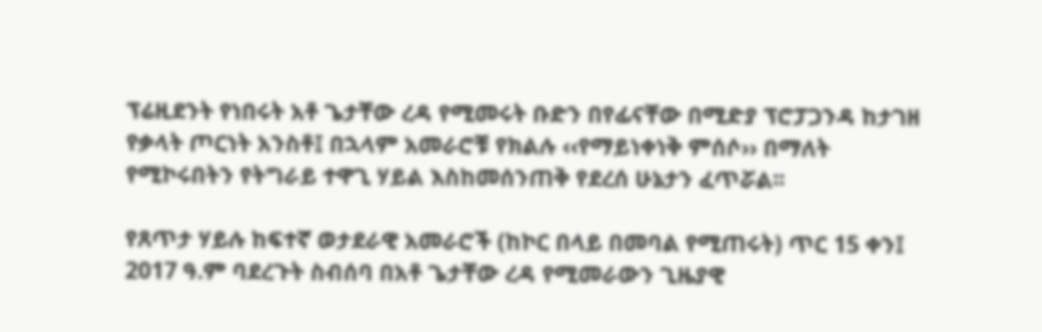ፕሬዚደንት የነበሩት አቶ ጌታቸው ረዳ የሚመሩት ቡድን በየፊናቸው በሚድያ ፕሮፓጋንዳ ከታገዘ የቃላት ጦርነት አንስቶ፤ በኋላም አመራሮቹ የክልሉ ‹‹የማይነቀነቅ ምሰሶ›› በማለት የሚኮሩበትን የትግራይ ተዋጊ ሃይል እስከመሰንጠቅ የደረሰ ሁኔታን ፈጥሯል፡፡

የጸጥታ ሃይሉ ከፍተኛ ወታደራዊ አመራሮች (ከኮር በላይ በመባል የሚጠሩት) ጥር 15 ቀን፤ 2017 ዓ.ም ባደረጉት ስብሰባ በአቶ ጌታቸው ረዳ የሚመራውን ጊዜያዊ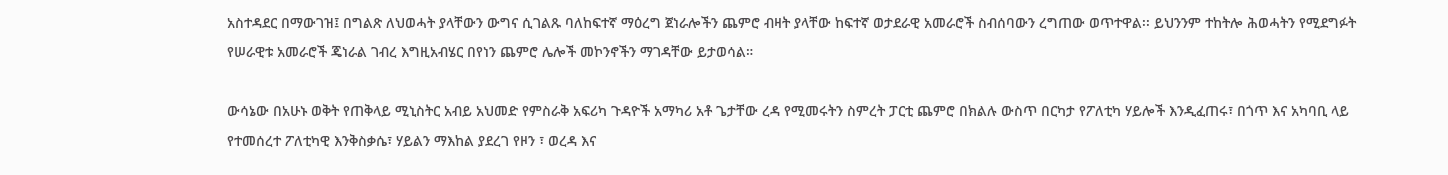አስተዳደር በማውገዝ፤ በግልጽ ለህወሓት ያላቸውን ውግና ሲገልጹ ባለከፍተኛ ማዕረግ ጀነራሎችን ጨምሮ ብዛት ያላቸው ከፍተኛ ወታደራዊ አመራሮች ስብሰባውን ረግጠው ወጥተዋል፡፡ ይህንንም ተከትሎ ሕወሓትን የሚደግፉት የሠራዊቱ አመራሮች ጄነራል ገብረ እግዚአብሄር በየነን ጨምሮ ሌሎች መኮንኖችን ማገዳቸው ይታወሳል።

ውሳኔው በአሁኑ ወቅት የጠቅላይ ሚኒስትር አብይ አህመድ የምስራቅ አፍሪካ ጉዳዮች አማካሪ አቶ ጌታቸው ረዳ የሚመሩትን ስምረት ፓርቲ ጨምሮ በክልሉ ውስጥ በርካታ የፖለቲካ ሃይሎች እንዲፈጠሩ፣ በጎጥ እና አካባቢ ላይ የተመሰረተ ፖለቲካዊ እንቅስቃሴ፣ ሃይልን ማእከል ያደረገ የዞን ፣ ወረዳ እና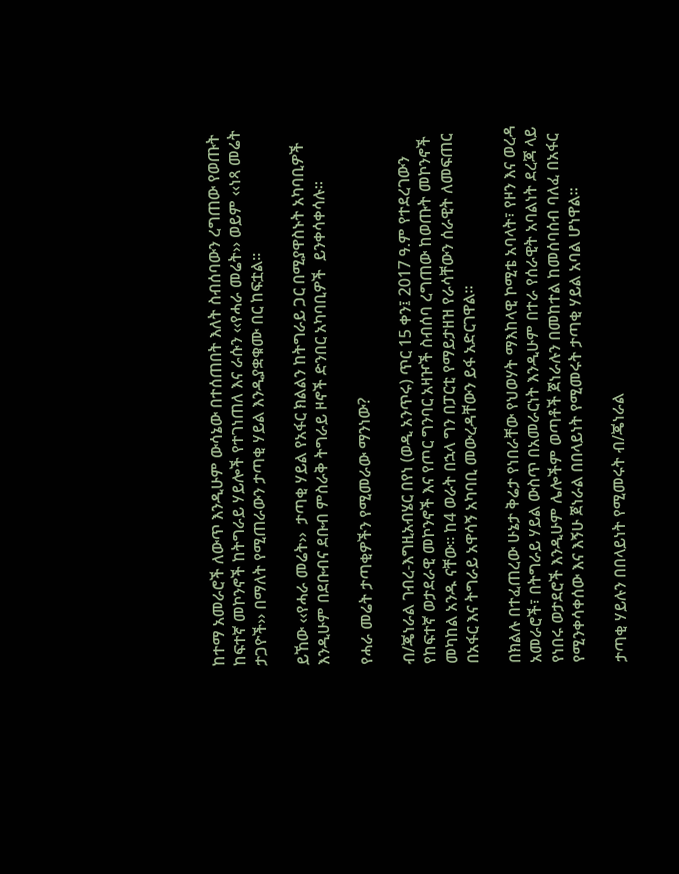ከተማ አመራሮች ለውጥ እንዲሁም ውሳኔው በተሰጠበት እለት ስብሰባውን ረግጠው የወጡት ከፍተኛ መኮንኖች ከትግራይ ሃይሎች የተገነጠለ እና ራሱን ‹‹የሓራ መሬት›› ወይም ‹‹ነጻ መሬት ታጋዮች›› በማለት የሚጠራውን ታጣቂ ሃይል እንዲያቋቁሙ በር ከፍቷል፡፡

ይኸው ‹‹የሓራ መሬት››  ታጣቂ ሃይል የአፋር ክልልን ከትግራይ ጋር በሚያዋስኑት አካባቢዎች እንዲሁም በደቡብና ደቡብ ምስራቅ ትግራይ ዞኖች ድንበር አካባቢዎች  ይንቀሳቀሳሉ፡፡

የሓራ መሬት ታጣቂዎችን የሚመራው ማንነው?

ብ/ጄነራል ገብረ-እግዚአብሄር በየነ (ወዲ አንጥሩ) ጥር 15 ቀን፤ 2017 ዓ.ም የተደረገውን የከፍተኛ ወታደራዊ መኮንኖች እና የጦር ግንባር አዛዦች ስብሰባ ረግጠው ከወጡት መኮንኖች መካከል አንዱ ናቸው፡፡ ከ4 ወራት በኋላ ግን በፓርቲ የማይታዘዝ የራሳቸውን ሰራዊት ለመፍጠር በአፋር እና ትግራይ አዋሳኝ አካባቢ መውረዳቸውን ይፋ አድርገዋል፡፡

በክልሉ በተፈጠረው ሁኔታ ቅሬታ የነበራቸው የህወሃት ማእከላዊ ኮሚቴ አባላት፣ የዞን እና ወረዳ አመራሮች፣ በትግራይ ሃይል ውስጥ በአመራርነት እንዲሁም በተራ የሰራዊት አባልነት ደረጃ ላይ የነበሩ ወታደሮች እንዲሁም ሌሎችም ወጣቶች ጀነራሉን በመከተል ከመሰባሰብ ባለፈ በአፋር የሚንቀሳቀሰው እና እኝሁ ጀነራል በበላይነት የሚመሩት ታጣቂ ሃይል አባል ሆነዋል፡፡

ታጣቂ ሃይሉን በበላይነት የሚመሩት ብ/ጄነራል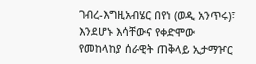ገብረ-እግዚአብሄር በየነ (ወዲ አንጥሩ)፣  እንደሆኑ እሳቸውና የቀድሞው የመከላከያ ሰራዊት ጠቅላይ ኢታማዦር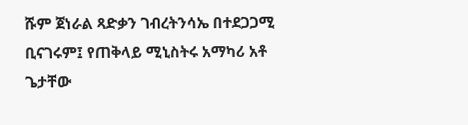ሹም ጀነራል ጻድቃን ገብረትንሳኤ በተደጋጋሚ ቢናገሩም፤ የጠቅላይ ሚኒስትሩ አማካሪ አቶ ጌታቸው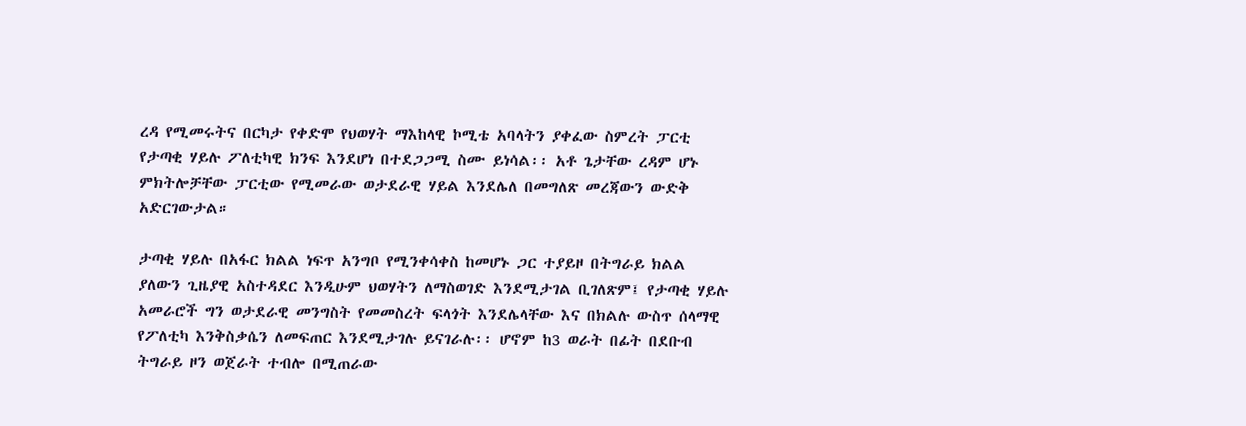ረዳ የሚመሩትና በርካታ የቀድሞ የህወሃት ማእከላዊ ኮሚቴ አባላትን ያቀፈው ስምረት ፓርቲ የታጣቂ ሃይሉ ፖለቲካዊ ክንፍ እንደሆነ በተደጋጋሚ ስሙ ይነሳል፡፡ አቶ ጌታቸው ረዳም ሆኑ ምክትሎቻቸው ፓርቲው የሚመራው ወታደራዊ ሃይል እንደሌለ በመግለጽ መረጃውን ውድቅ አድርገውታል።

ታጣቂ ሃይሉ በአፋር ክልል ነፍጥ አንግቦ የሚንቀሳቀስ ከመሆኑ ጋር ተያይዞ በትግራይ ክልል ያለውን ጊዜያዊ አስተዳደር እንዲሁም ህወሃትን ለማስወገድ እንደሚታገል ቢገለጽም፤ የታጣቂ ሃይሉ አመራሮች ግን ወታደራዊ መንግስት የመመስረት ፍላጎት እንደሌላቸው እና በክልሉ ውስጥ ሰላማዊ የፖለቲካ እንቅስቃሴን ለመፍጠር እንደሚታገሉ ይናገራሉ፡፡ ሆኖም ከ3 ወራት በፊት በደቡብ ትግራይ ዞን ወጀራት ተብሎ በሚጠራው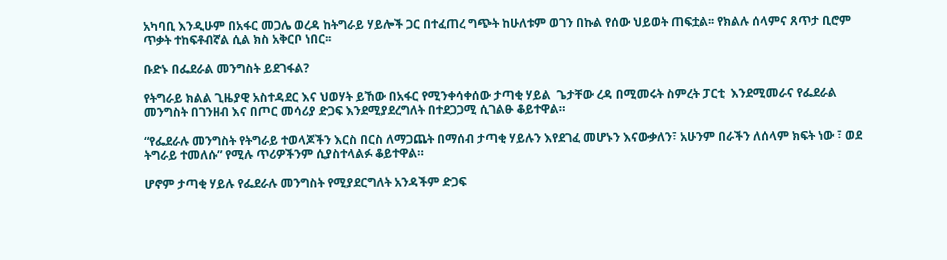አካባቢ እንዲሁም በአፋር መጋሌ ወረዳ ከትግራይ ሃይሎች ጋር በተፈጠረ ግጭት ከሁለቱም ወገን በኩል የሰው ህይወት ጠፍቷል፡፡ የክልሉ ሰላምና ጸጥታ ቢሮም ጥቃት ተከፍቶብኛል ሲል ክስ አቅርቦ ነበር፡፡

ቡድኑ በፌደራል መንግስት ይደገፋል?

የትግራይ ክልል ጊዜያዊ አስተዳደር እና ህወሃት ይኸው በአፋር የሚንቀሳቀሰው ታጣቂ ሃይል  ጌታቸው ረዳ በሚመሩት ስምረት ፓርቲ  እንደሚመራና የፌደራል መንግስት በገንዘብ እና በጦር መሳሪያ ድጋፍ እንደሚያደረግለት በተደጋጋሚ ሲገልፁ ቆይተዋል።

“የፌደራሉ መንግስት የትግራይ ተወላጆችን እርስ በርስ ለማጋጨት በማሰብ ታጣቂ ሃይሉን እየደገፈ መሆኑን እናውቃለን፣ አሁንም በራችን ለሰላም ክፍት ነው ፣ ወደ ትግራይ ተመለሱ” የሚሉ ጥሪዎችንም ሲያስተላልፉ ቆይተዋል።

ሆኖም ታጣቂ ሃይሉ የፌደራሉ መንግስት የሚያደርግለት አንዳችም ድጋፍ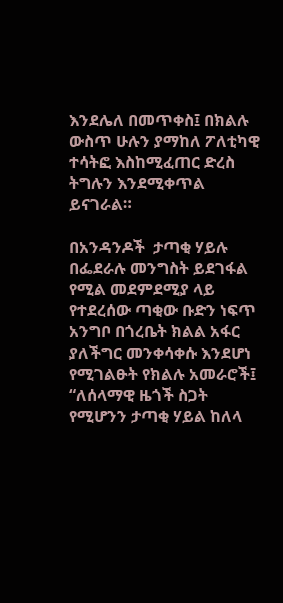እንደሌለ በመጥቀስ፤ በክልሉ ውስጥ ሁሉን ያማከለ ፖለቲካዊ ተሳትፎ እስከሚፈጠር ድረስ ትግሉን እንደሚቀጥል ይናገራል።

በአንዳንዶች  ታጣቂ ሃይሉ በፌደራሉ መንግስት ይደገፋል የሚል መደምደሚያ ላይ የተደረሰው ጣቂው ቡድን ነፍጥ አንግቦ በጎረቤት ክልል አፋር ያለችግር መንቀሳቀሱ እንደሆነ የሚገልፁት የክልሉ አመራሮች፤  “ለሰላማዊ ዜጎች ስጋት የሚሆንን ታጣቂ ሃይል ከለላ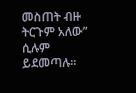መስጠት ብዙ ትርጉም አለው” ሲሉም ይደመጣሉ።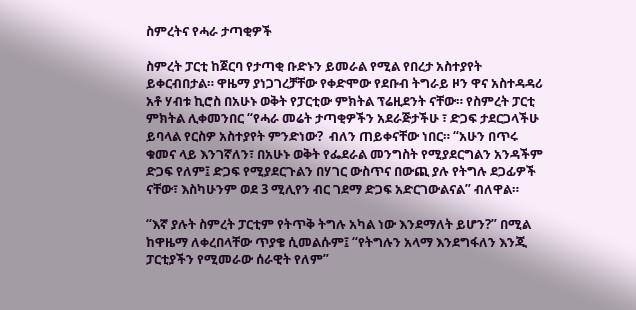ስምረትና የሓራ ታጣቂዎች

ስምረት ፓርቲ ከጀርባ የታጣቂ ቡድኑን ይመራል የሚል የበረታ አስተያየት ይቀርብበታል። ዋዜማ ያነጋገረቻቸው የቀድሞው የደቡብ ትግራይ ዞን ዋና አስተዳዳሪ አቶ ሃብቱ ኪሮስ በአሁኑ ወቅት የፓርቲው ምክትል ፕሬዚደንት ናቸው። የስምረት ፓርቲ ምክትል ሊቀመንበር “የሓራ መሬት ታጣቂዎችን አደራጅታችሁ ፣ ድጋፍ ታደርጋላችሁ ይባላል የርስዎ አስተያየት ምንድነው?  ብለን ጠይቀናቸው ነበር። “አሁን በጥሩ ቁመና ላይ እንገኛለን፣ በአሁኑ ወቅት የፌደራል መንግስት የሚያደርግልን አንዳችም ድጋፍ የለም፤ ድጋፍ የሚያደርጉልን በሃገር ውስጥና በውጪ ያሉ የትግሉ ደጋፊዎች ናቸው፣ እስካሁንም ወደ 3 ሚሊየን ብር ገደማ ድጋፍ አድርገውልናል” ብለዋል።

“እኛ ያሉት ስምረት ፓርቲም የትጥቅ ትግሉ አካል ነው እንደማለት ይሆን?” በሚል ከዋዜማ ለቀረበላቸው ጥያቄ ሲመልሱም፤ “የትግሉን አላማ እንደግፋለን እንጂ ፓርቲያችን የሚመራው ሰራዊት የለም”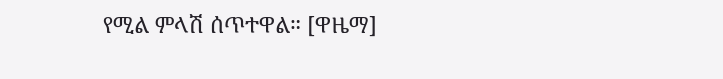የሚል ምላሽ ሰጥተዋል። [ዋዜማ]